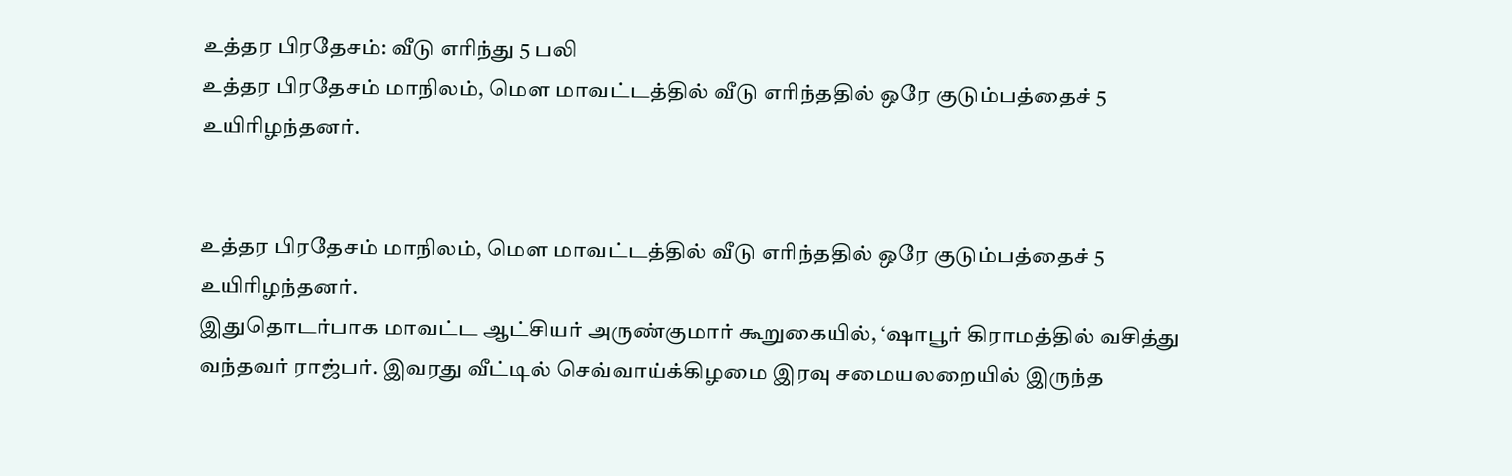உத்தர பிரதேசம்: வீடு எரிந்து 5 பலி
உத்தர பிரதேசம் மாநிலம், மௌ மாவட்டத்தில் வீடு எரிந்ததில் ஒரே குடும்பத்தைச் 5 உயிரிழந்தனர்.


உத்தர பிரதேசம் மாநிலம், மௌ மாவட்டத்தில் வீடு எரிந்ததில் ஒரே குடும்பத்தைச் 5 உயிரிழந்தனர்.
இதுதொடர்பாக மாவட்ட ஆட்சியர் அருண்குமார் கூறுகையில், ‘ஷாபூர் கிராமத்தில் வசித்து வந்தவர் ராஜ்பர். இவரது வீட்டில் செவ்வாய்க்கிழமை இரவு சமையலறையில் இருந்த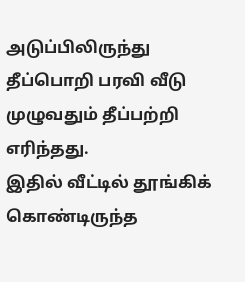அடுப்பிலிருந்து தீப்பொறி பரவி வீடு முழுவதும் தீப்பற்றி எரிந்தது.
இதில் வீட்டில் தூங்கிக் கொண்டிருந்த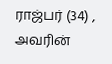ராஜ்பர் (34) , அவரின்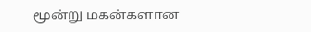மூன்று மகன்களான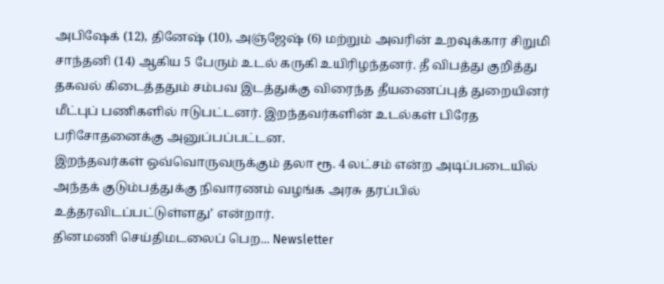அபிஷேக் (12), தினேஷ் (10), அஞ்ஜேஷ் (6) மற்றும் அவரின் உறவுக்கார சிறுமி சாந்தனி (14) ஆகிய 5 பேரும் உடல் கருகி உயிரிழந்தனர். தீ விபத்து குறித்து தகவல் கிடைத்ததும் சம்பவ இடத்துக்கு விரைந்த தீயணைப்புத் துறையினர் மீட்புப் பணிகளில் ஈடுபட்டனர். இறந்தவர்களின் உடல்கள் பிரேத பரிசோதனைக்கு அனுப்பப்பட்டன.
இறந்தவர்கள் ஒவ்வொருவருக்கும் தலா ரூ. 4 லட்சம் என்ற அடிப்படையில் அந்தக் குடும்பத்துக்கு நிவாரணம் வழங்க அரசு தரப்பில் உத்தரவிடப்பட்டுள்ளது’ என்றார்.
தினமணி செய்திமடலைப் பெற... Newsletter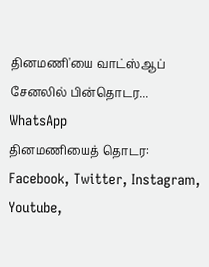தினமணி'யை வாட்ஸ்ஆப் சேனலில் பின்தொடர... WhatsApp
தினமணியைத் தொடர: Facebook, Twitter, Instagram, Youtube,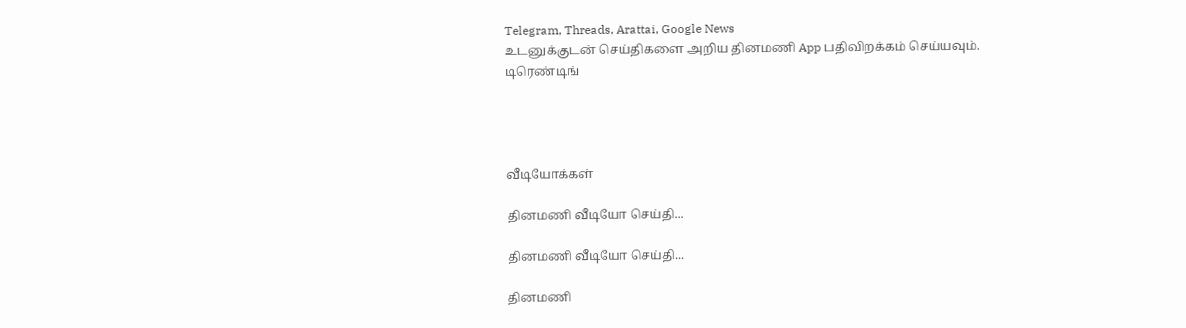Telegram, Threads, Arattai, Google News
உடனுக்குடன் செய்திகளை அறிய தினமணி App பதிவிறக்கம் செய்யவும்.
டிரெண்டிங்




வீடியோக்கள்

தினமணி வீடியோ செய்தி...

தினமணி வீடியோ செய்தி...

தினமணி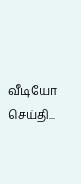வீடியோ செய்தி...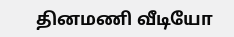தினமணி வீடியோ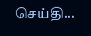செய்தி...